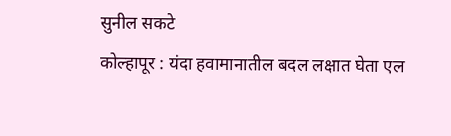सुनील सकटे
कोल्हापूर : यंदा हवामानातील बदल लक्षात घेता एल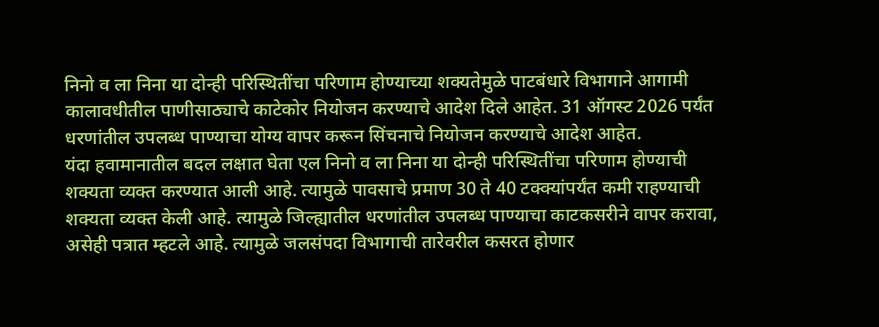निनो व ला निना या दोन्ही परिस्थितींचा परिणाम होण्याच्या शक्यतेमुळे पाटबंधारे विभागाने आगामी कालावधीतील पाणीसाठ्याचे काटेकोर नियोजन करण्याचे आदेश दिले आहेत. 31 ऑगस्ट 2026 पर्यंत धरणांतील उपलब्ध पाण्याचा योग्य वापर करून सिंचनाचे नियोजन करण्याचे आदेश आहेत.
यंदा हवामानातील बदल लक्षात घेता एल निनो व ला निना या दोन्ही परिस्थितींचा परिणाम होण्याची शक्यता व्यक्त करण्यात आली आहे. त्यामुळे पावसाचे प्रमाण 30 ते 40 टक्क्यांपर्यंत कमी राहण्याची शक्यता व्यक्त केली आहे. त्यामुळे जिल्ह्यातील धरणांतील उपलब्ध पाण्याचा काटकसरीने वापर करावा, असेही पत्रात म्हटले आहे. त्यामुळे जलसंपदा विभागाची तारेवरील कसरत होणार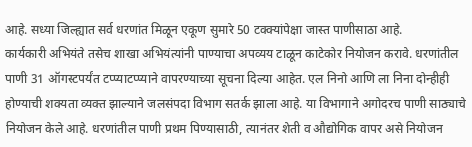आहे. सध्या जिल्ह्यात सर्व धरणांत मिळून एकूण सुमारे 50 टक्क्यांपेक्षा जास्त पाणीसाठा आहे.
कार्यकारी अभियंते तसेच शाखा अभियंत्यांनी पाण्याचा अपव्यय टाळून काटेकोर नियोजन करावे. धरणांतील पाणी 31 ऑगस्टपर्यंत टप्प्याटप्प्याने वापरण्याच्या सूचना दिल्या आहेत. एल निनो आणि ला निना दोन्हीही होण्याची शक्यता व्यक्त झाल्याने जलसंपदा विभाग सतर्क झाला आहे. या विभागाने अगोदरच पाणी साठ्याचे नियोजन केले आहे. धरणांतील पाणी प्रथम पिण्यासाठी, त्यानंतर शेती व औद्योगिक वापर असे नियोजन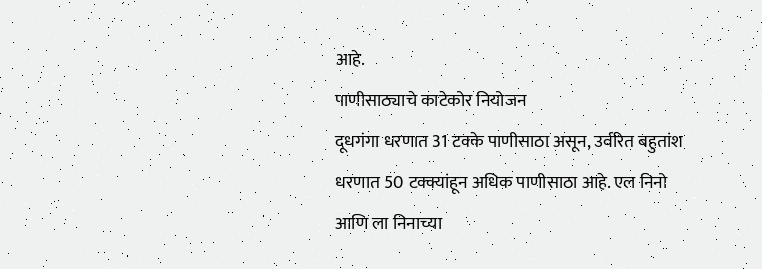आहे.
पाणीसाठ्याचे काटेकोर नियोजन
दूधगंगा धरणात 31 टक्के पाणीसाठा असून, उर्वरित बहुतांश धरणात 50 टक्क्यांहून अधिक पाणीसाठा आहे. एल निनो आणि ला निनाच्या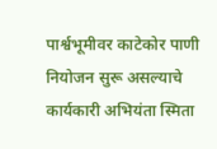पार्श्वभूमीवर काटेकोर पाणी नियोजन सुरू असल्याचे कार्यकारी अभियंता स्मिता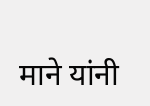माने यांनी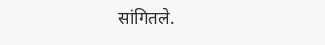सांगितले.